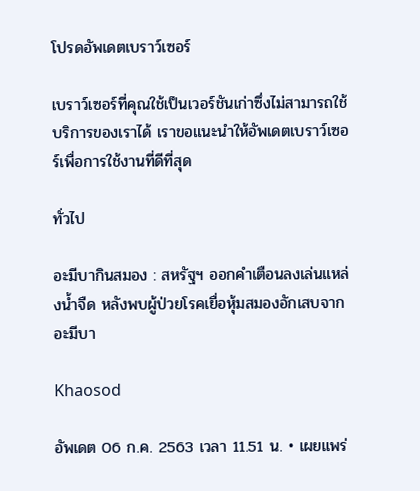โปรดอัพเดตเบราว์เซอร์

เบราว์เซอร์ที่คุณใช้เป็นเวอร์ชันเก่าซึ่งไม่สามารถใช้บริการของเราได้ เราขอแนะนำให้อัพเดตเบราว์เซอร์เพื่อการใช้งานที่ดีที่สุด

ทั่วไป

อะมีบากินสมอง : สหรัฐฯ ออกคำเตือนลงเล่นแหล่งน้ำจืด หลังพบผู้ป่วยโรคเยื่อหุ้มสมองอักเสบจากอะมีบา

Khaosod

อัพเดต 06 ก.ค. 2563 เวลา 11.51 น. • เผยแพร่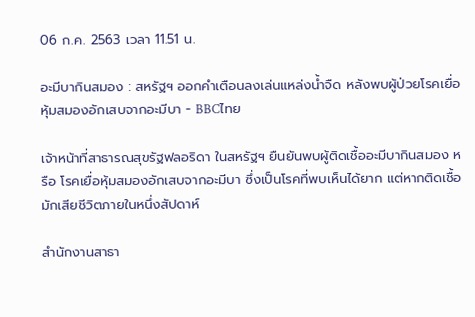06 ก.ค. 2563 เวลา 11.51 น.

อะมีบากินสมอง : สหรัฐฯ ออกคำเตือนลงเล่นแหล่งน้ำจืด หลังพบผู้ป่วยโรคเยื่อหุ้มสมองอักเสบจากอะมีบา - BBCไทย

เจ้าหน้าที่สาธารณสุขรัฐฟลอริดา ในสหรัฐฯ ยืนยันพบผู้ติดเชื้ออะมีบากินสมอง หรือ โรคเยื่อหุ้มสมองอักเสบจากอะมีบา ซึ่งเป็นโรคที่พบเห็นได้ยาก แต่หากติดเชื้อมักเสียชีวิตภายในหนึ่งสัปดาห์

สำนักงานสาธา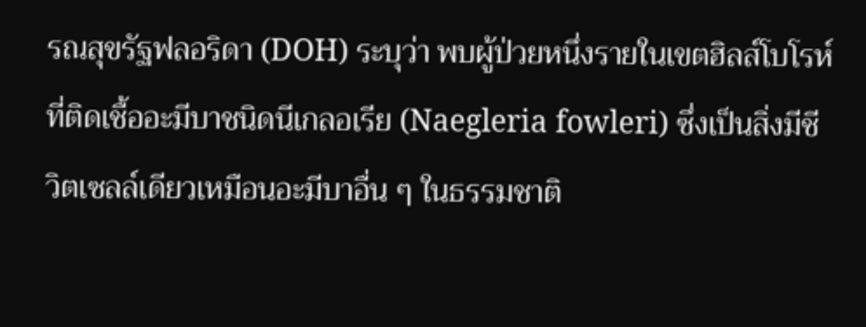รณสุขรัฐฟลอริดา (DOH) ระบุว่า พบผู้ป่วยหนึ่งรายในเขตฮิลส์โบโรห์ที่ติดเชื้ออะมีบาชนิดนีเกลอเรีย (Naegleria fowleri) ซึ่งเป็นสิ่งมีชีวิตเซลล์เดียวเหมือนอะมีบาอื่น ๆ ในธรรมชาติ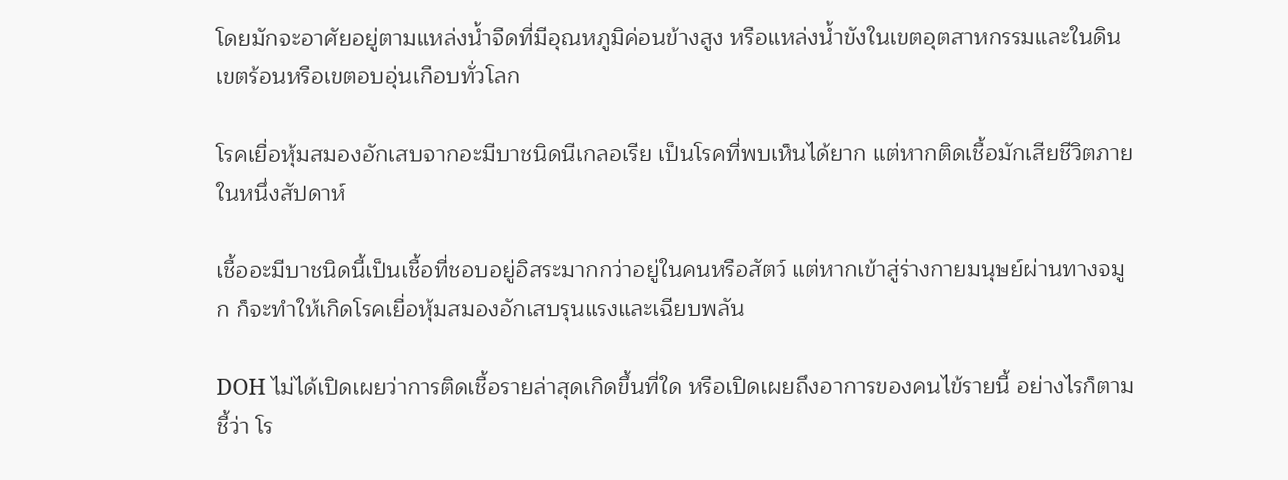โดยมักจะอาศัยอยู่ตามแหล่งน้ำจืดที่มีอุณหภูมิค่อนข้างสูง หรือแหล่งน้ำขังในเขตอุตสาหกรรมและในดินเขตร้อนหรือเขตอบอุ่นเกือบทั่วโลก

โรคเยื่อหุ้มสมองอักเสบจากอะมีบาชนิดนีเกลอเรีย เป็นโรคที่พบเห็นได้ยาก แต่หากติดเชื้อมักเสียชีวิตภายในหนึ่งสัปดาห์

เชื้ออะมีบาชนิดนี้เป็นเชื้อที่ชอบอยู่อิสระมากกว่าอยู่ในคนหรือสัตว์ แต่หากเข้าสู่ร่างกายมนุษย์ผ่านทางจมูก ก็จะทำให้เกิดโรคเยื่อหุ้มสมองอักเสบรุนแรงและเฉียบพลัน

DOH ไม่ได้เปิดเผยว่าการติดเชื้อรายล่าสุดเกิดขึ้นที่ใด หรือเปิดเผยถึงอาการของคนไข้รายนี้ อย่างไรก็ตาม ชี้ว่า โร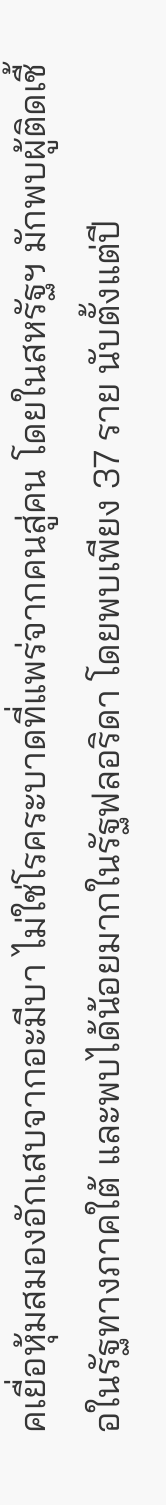คเยื่อหุ้มสมองอักเสบจากอะมีบา ไม่ใช่โรคระบาดที่แพร่จากคนสู่คน โดยในสหรัฐฯ มักพบผู้ติดเชื้อในรัฐทางภาคใต้ และพบได้น้อยมากในรัฐฟลอริดา โดยพบเพียง 37 ราย นับตั้งแต่ปี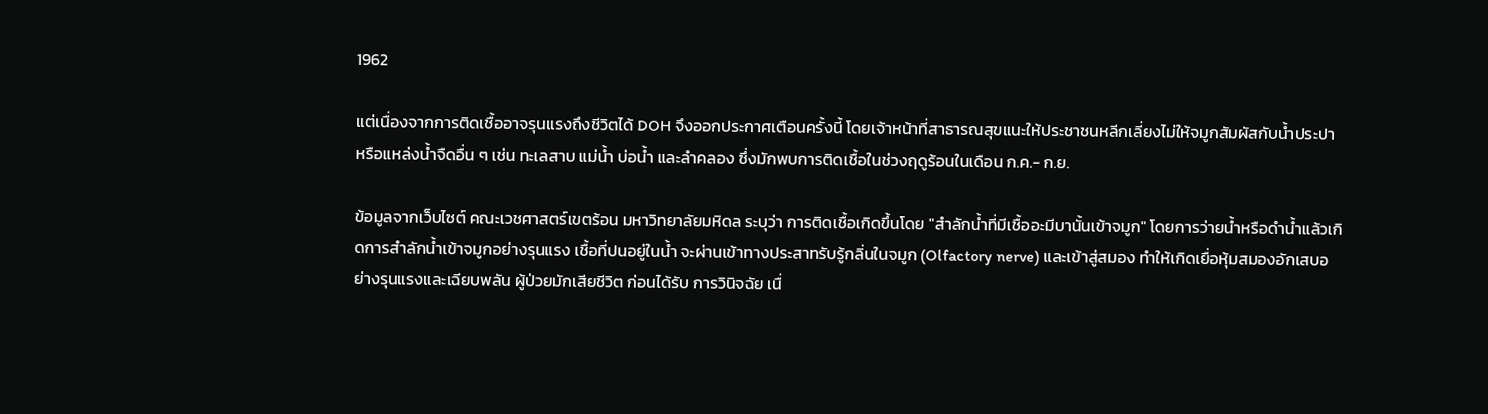1962

แต่เนื่องจากการติดเชื้ออาจรุนแรงถึงชีวิตได้ DOH จึงออกประกาศเตือนครั้งนี้ โดยเจ้าหน้าที่สาธารณสุขแนะให้ประชาชนหลีกเลี่ยงไม่ให้จมูกสัมผัสกับน้ำประปา หรือแหล่งน้ำจืดอื่น ๆ เช่น ทะเลสาบ แม่น้ำ บ่อน้ำ และลำคลอง ซึ่งมักพบการติดเชื้อในช่วงฤดูร้อนในเดือน ก.ค.- ก.ย.

ข้อมูลจากเว็บไซต์ คณะเวชศาสตร์เขตร้อน มหาวิทยาลัยมหิดล ระบุว่า การติดเชื้อเกิดขึ้นโดย "สำลักน้ำที่มีเชื้ออะมีบานั้นเข้าจมูก" โดยการว่ายน้ำหรือดำน้ำแล้วเกิดการสำลักน้ำเข้าจมูกอย่างรุนแรง เชื้อที่ปนอยู่ในน้ำ จะผ่านเข้าทางประสาทรับรู้กลิ่นในจมูก (Olfactory nerve) และเข้าสู่สมอง ทำให้เกิดเยื่อหุ้มสมองอักเสบอย่างรุนแรงและเฉียบพลัน ผู้ป่วยมักเสียชีวิต ก่อนได้รับ การวินิจฉัย เนื่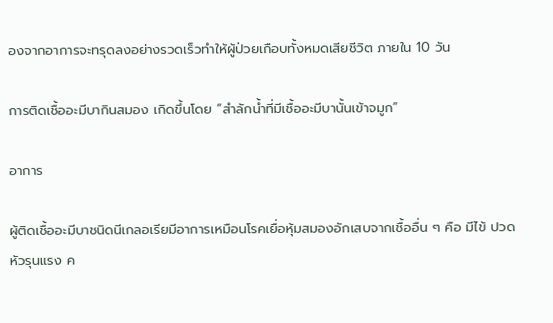องจากอาการจะทรุดลงอย่างรวดเร็วทำให้ผู้ป่วยเกือบทั้งหมดเสียชีวิต ภายใน 10 วัน

การติดเชื้ออะมีบากินสมอง เกิดขึ้นโดย “สำลักน้ำที่มีเชื้ออะมีบานั้นเข้าจมูก”

อาการ

ผู้ติดเชื้ออะมีบาชนิดนีเกลอเรียมีอาการเหมือนโรคเยื่อหุ้มสมองอักเสบจากเชื้ออื่น ๆ คือ มีไข้ ปวดหัวรุนแรง ค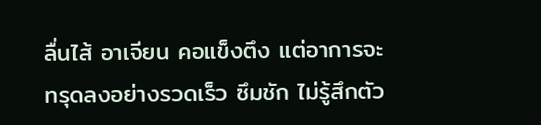ลื่นไส้ อาเจียน คอแข็งตึง แต่อาการจะทรุดลงอย่างรวดเร็ว ซึมชัก ไม่รู้สึกตัว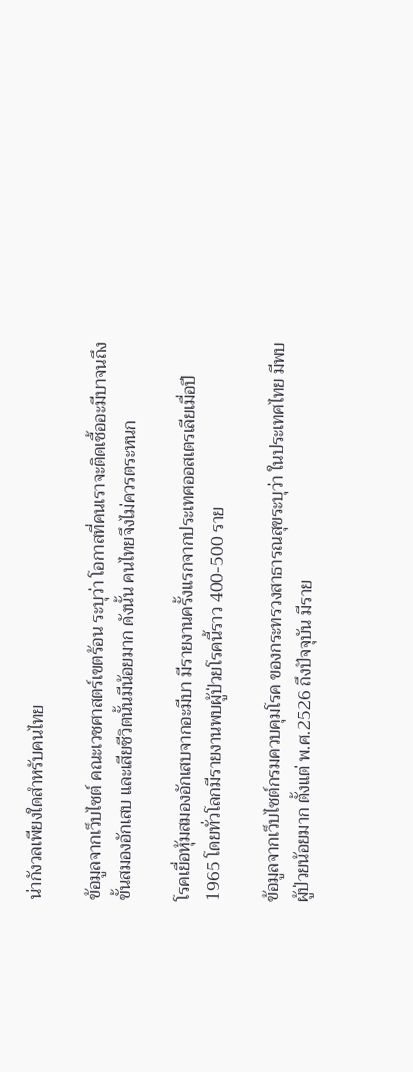น่ากังวลเพียงใดสำหรับคนไทย

ข้อมูลจากเว็บไซต์ คณะเวชศาสตร์เขตร้อน ระบุว่า โอกาสที่คนเราจะติดเชื้ออะมีบาจนถึงขั้นสมองอักเสบ และเสียชีวิตนั้นมีน้อยมาก ดังนั้น คนไทยจึงไม่ควรตระหนก

โรคเยื่อหุ้มสมองอักเสบจากอะมีบา มีรายงานครั้งแรกจากประเทศออสเตรเลียเมื่อปี 1965 โดยทั่วโลกมีรายงานพบผู้ป่วยโรคนี้ราว 400-500 ราย

ข้อมูลจากเว็บไซต์กรมควบคุมโรค ของกระทรวงสาธารณสุขระบุว่า ในประเทศไทย มีพบผู้ป่วยน้อยมาก ตั้งแต่ พ.ศ.2526 ถึงปัจจุบัน มีราย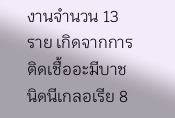งานจำนวน 13 ราย เกิดจากการติดเชื้ออะมีบาชนิดนีเกลอเรีย 8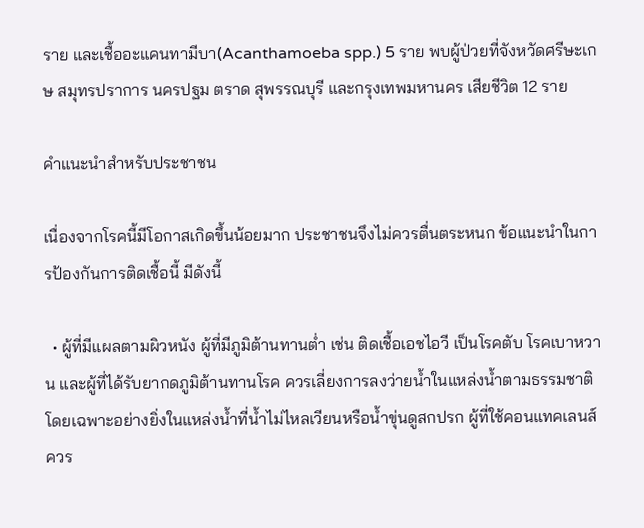ราย และเชื้ออะแคนทามีบา(Acanthamoeba spp.) 5 ราย พบผู้ป่วยที่จังหวัดศรีษะเกษ สมุทรปราการ นครปฐม ตราด สุพรรณบุรี และกรุงเทพมหานคร เสียชีวิต 12 ราย

คำแนะนำสำหรับประชาชน

เนื่องจากโรคนี้มีโอกาสเกิดขึ้นน้อยมาก ประชาชนจึงไม่ควรตื่นตระหนก ข้อแนะนำในการป้องกันการติดเชื้อนี้ มีดังนี้

  • ผู้ที่มีแผลตามผิวหนัง ผู้ที่มีภูมิต้านทานต่ำ เช่น ติดเชื้อเอชไอวี เป็นโรคตับ โรคเบาหวาน และผู้ที่ได้รับยากดภูมิต้านทานโรค ควรเลี่ยงการลงว่ายน้ำในแหล่งน้ำตามธรรมชาติ โดยเฉพาะอย่างยิ่งในแหล่งน้ำที่น้ำไม่ไหลเวียนหรือน้ำขุ่นดูสกปรก ผู้ที่ใช้คอนแทคเลนส์ ควร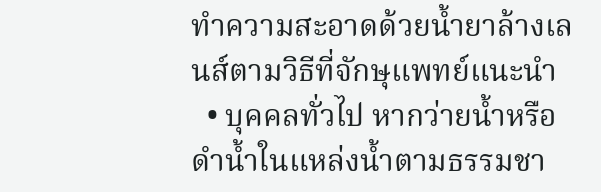ทำความสะอาดด้วยน้ำยาล้างเลนส์ตามวิธีที่จักษุแพทย์แนะนำ
  • บุคคลทั่วไป หากว่ายน้ำหรือดำน้ำในแหล่งน้ำตามธรรมชา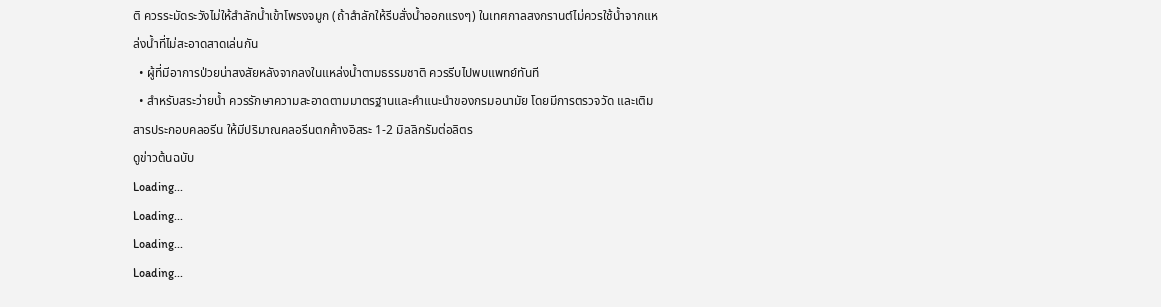ติ ควรระมัดระวังไม่ให้สำลักน้ำเข้าโพรงจมูก (ถ้าสำลักให้รีบสั่งน้ำออกแรงๆ) ในเทศกาลสงกรานต์ไม่ควรใช้น้ำจากแหล่งน้ำที่ไม่สะอาดสาดเล่นกัน
  • ผู้ที่มีอาการป่วยน่าสงสัยหลังจากลงในแหล่งน้ำตามธรรมชาติ ควรรีบไปพบแพทย์ทันที
  • สำหรับสระว่ายน้ำ ควรรักษาความสะอาดตามมาตรฐานและคำแนะนำของกรมอนามัย โดยมีการตรวจวัด และเติมสารประกอบคลอรีน ให้มีปริมาณคลอรีนตกค้างอิสระ 1-2 มิลลิกรัมต่อลิตร
ดูข่าวต้นฉบับ
Loading...
Loading...
Loading...
Loading...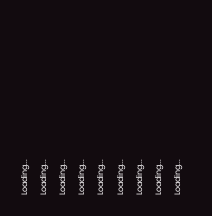Loading...
Loading...
Loading...
Loading...
Loading...
Loading...
Loading...
Loading...
Loading...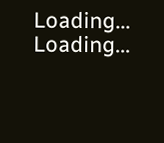Loading...
Loading...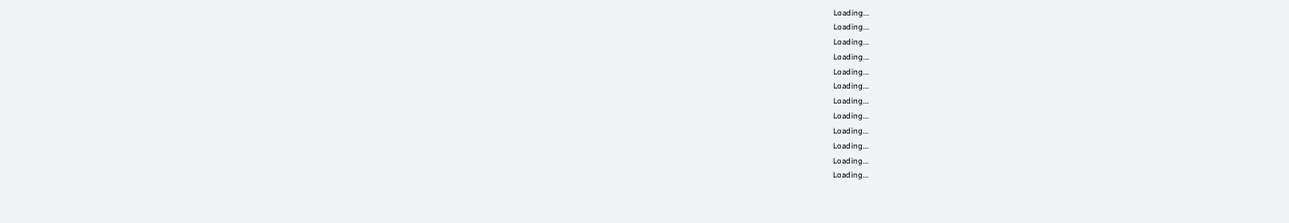Loading...
Loading...
Loading...
Loading...
Loading...
Loading...
Loading...
Loading...
Loading...
Loading...
Loading...
Loading...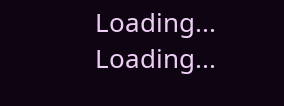Loading...
Loading...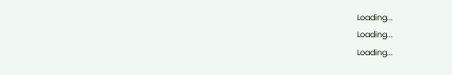Loading...
Loading...
Loading...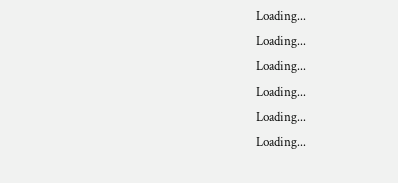Loading...
Loading...
Loading...
Loading...
Loading...
Loading...